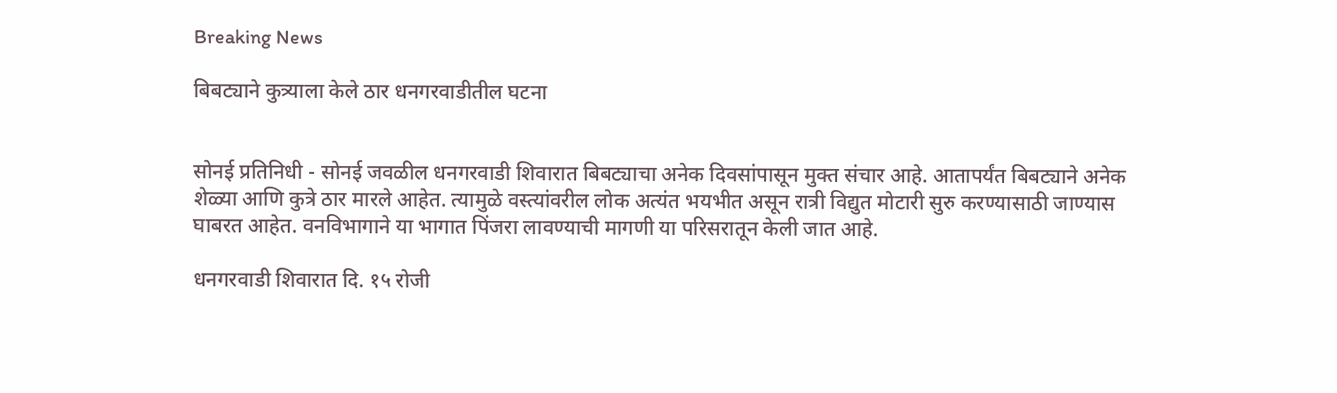Breaking News

बिबट्याने कुत्र्याला केले ठार धनगरवाडीतील घटना


सोनई प्रतिनिधी - सोनई जवळील धनगरवाडी शिवारात बिबट्याचा अनेक दिवसांपासून मुक्त संचार आहे. आतापर्यंत बिबट्याने अनेक शेळ्या आणि कुत्रे ठार मारले आहेत. त्यामुळे वस्त्यांवरील लोक अत्यंत भयभीत असून रात्री विद्युत मोटारी सुरु करण्यासाठी जाण्यास घाबरत आहेत. वनविभागाने या भागात पिंजरा लावण्याची मागणी या परिसरातून केली जात आहे.

धनगरवाडी शिवारात दि. १५ रोजी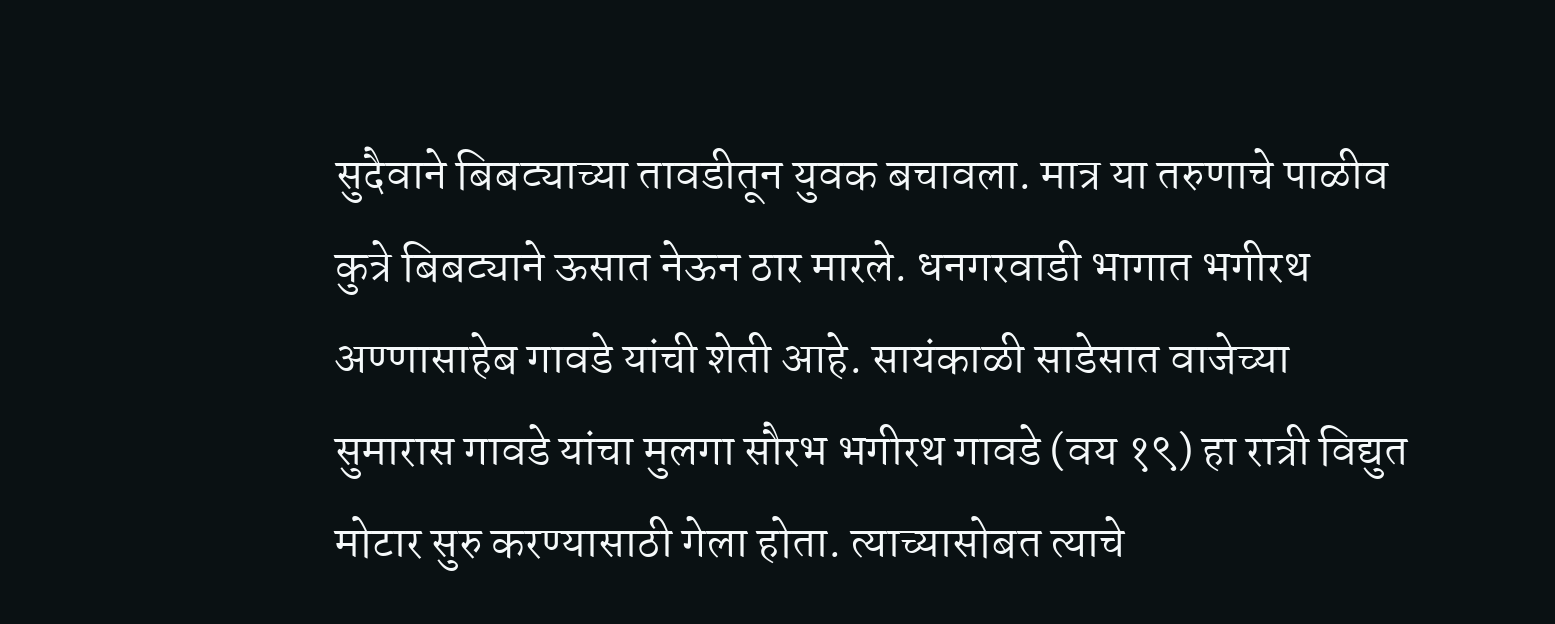सुदैवाने बिबट्याच्या तावडीतून युवक बचावला. मात्र या तरुणाचे पाळीव कुत्रे बिबट्याने ऊसात नेऊन ठार मारले. धनगरवाडी भागात भगीरथ अण्णासाहेब गावडे यांची शेती आहे. सायंकाळी साडेसात वाजेच्या सुमारास गावडे यांचा मुलगा सौरभ भगीरथ गावडे (वय १९) हा रात्री विद्युत मोटार सुरु करण्यासाठी गेला होता. त्याच्यासोबत त्याचे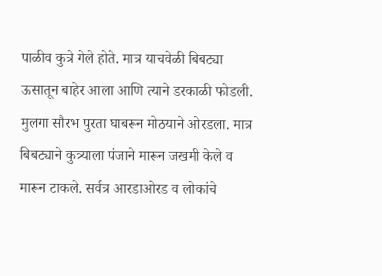पाळीव कुत्रे गेले होते. मात्र याचवेळी बिबट्या ऊसातून बाहेर आला आणि त्याने डरकाळी फोडली. मुलगा सौरभ पुरता घाबरून मोठयाने ओरडला. मात्र बिबट्याने कुत्र्याला पंजाने मारून जखमी केले व मारून टाकले. सर्वत्र आरडाओरड व लोकांचे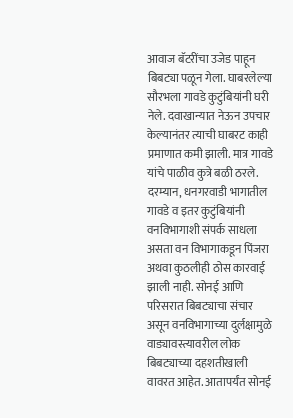आवाज बॅटरींचा उजेड पाहून बिबट्या पळून गेला. घाबरलेल्या सौरभला गावडे कुटुंबियांनी घरी नेले. दवाखान्यात नेऊन उपचार केल्यानंतर त्याची घाबरट काही प्रमाणात कमी झाली. मात्र गावडे यांचे पाळीव कुत्रे बळी ठरले. दरम्यान, धनगरवाडी भागातील गावडे व इतर कुटुंबियांनी वनविभागाशी संपर्क साधला असता वन विभागाकडून पिंजरा अथवा कुठलीही ठोस कारवाई झाली नाही. सोनई आणि परिसरात बिबट्याचा संचार असून वनविभागाच्या दुर्लक्षामुळे वाड्यावस्त्यावरील लोक बिबट्याच्या दहशतीखाली वावरत आहेत. आतापर्यंत सोनई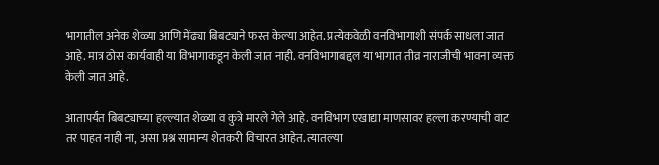भागातील अनेक शेळ्या आणि मेंढ्या बिबट्याने फस्त केल्या आहेत. प्रत्येकवेळी वनविभागाशी संपर्क साधला जात आहे. मात्र ठोस कार्यवाही या विभागाकडून केली जात नाही. वनविभागाबद्दल या भागात तीव्र नाराजीची भावना व्यक्त केली जात आहे.

आतापर्यंत बिबट्याच्या हल्ल्यात शेळ्या व कुत्रे मारले गेले आहे. वनविभाग एखाद्या माणसावर हल्ला करण्याची वाट तर पाहत नाही ना, असा प्रश्न सामान्य शेतकरी विचारत आहेत. त्यातल्या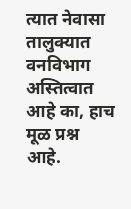त्यात नेवासा तालुक्यात वनविभाग अस्तित्वात आहे का, हाच मूळ प्रश्न आहे.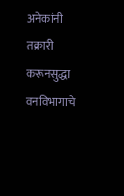अनेकांनी तक्रारी करूनसुद्धा वनविभागाचे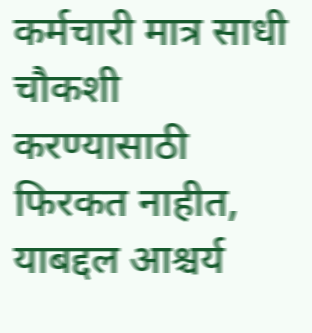कर्मचारी मात्र साधी चौकशी करण्यासाठी फिरकत नाहीत, याबद्दल आश्चर्य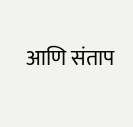आणि संताप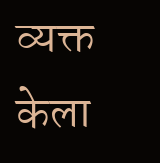व्यक्त केला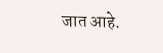जात आहे.